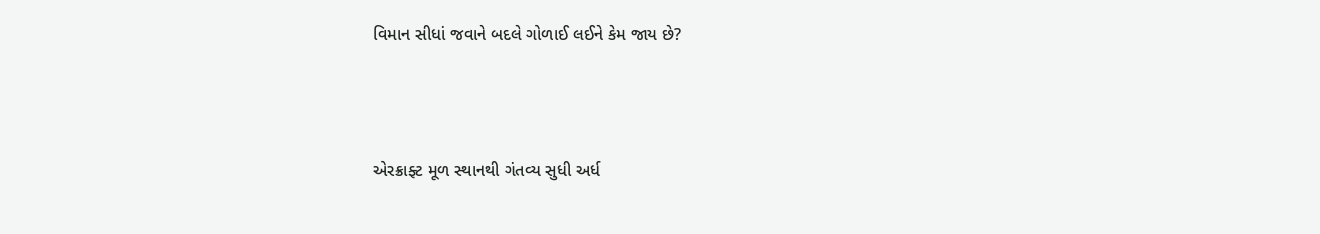વિમાન સીધાં જવાને બદલે ગોળાઈ લઈને કેમ જાય છે?



એરક્રાફ્ટ મૂળ સ્થાનથી ગંતવ્ય સુધી અર્ધ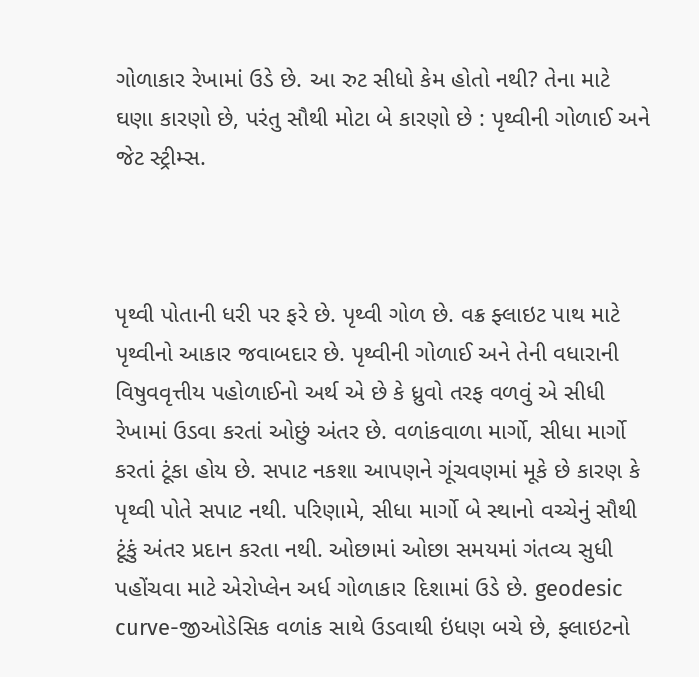ગોળાકાર રેખામાં ઉડે છે. આ રુટ સીધો કેમ હોતો નથી? તેના માટે ઘણા કારણો છે, પરંતુ સૌથી મોટા બે કારણો છે : પૃથ્વીની ગોળાઈ અને જેટ સ્ટ્રીમ્સ.



પૃથ્વી પોતાની ધરી પર ફરે છે. પૃથ્વી ગોળ છે. વક્ર ફ્લાઇટ પાથ માટે પૃથ્વીનો આકાર જવાબદાર છે. પૃથ્વીની ગોળાઈ અને તેની વધારાની વિષુવવૃત્તીય પહોળાઈનો અર્થ એ છે કે ધ્રુવો તરફ વળવું એ સીધી રેખામાં ઉડવા કરતાં ઓછું અંતર છે. વળાંકવાળા માર્ગો, સીધા માર્ગો કરતાં ટૂંકા હોય છે. સપાટ નકશા આપણને ગૂંચવણમાં મૂકે છે કારણ કે પૃથ્વી પોતે સપાટ નથી. પરિણામે, સીધા માર્ગો બે સ્થાનો વચ્ચેનું સૌથી ટૂંકું અંતર પ્રદાન કરતા નથી. ઓછામાં ઓછા સમયમાં ગંતવ્ય સુધી પહોંચવા માટે એરોપ્લેન અર્ધ ગોળાકાર દિશામાં ઉડે છે. geodesic curve-જીઓડેસિક વળાંક સાથે ઉડવાથી ઇંધણ બચે છે, ફ્લાઇટનો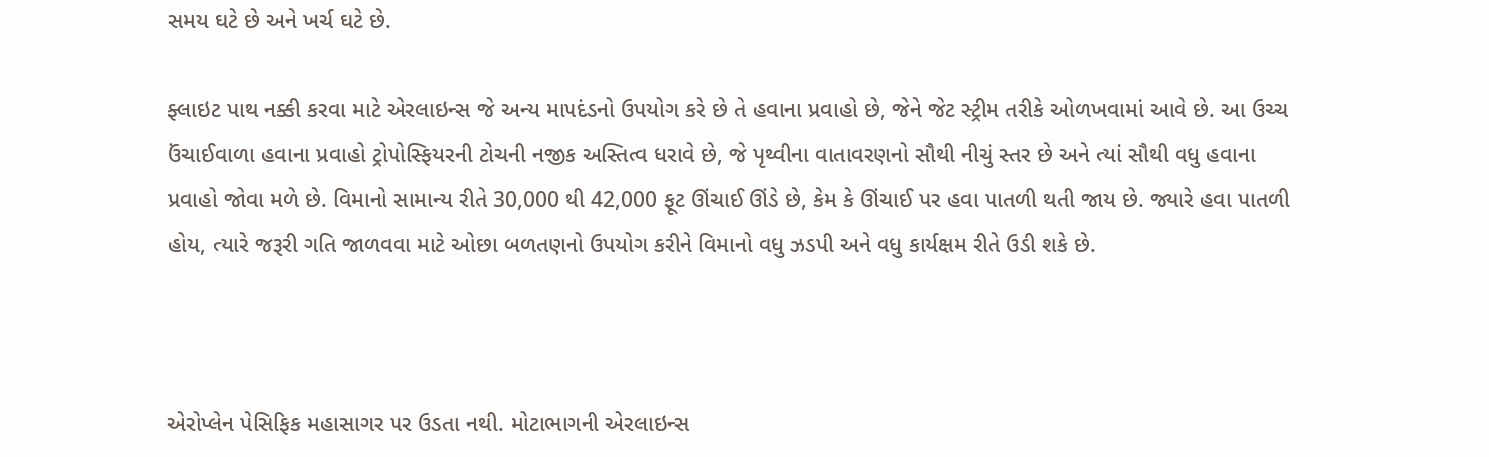સમય ઘટે છે અને ખર્ચ ઘટે છે.

ફ્લાઇટ પાથ નક્કી કરવા માટે એરલાઇન્સ જે અન્ય માપદંડનો ઉપયોગ કરે છે તે હવાના પ્રવાહો છે, જેને જેટ સ્ટ્રીમ તરીકે ઓળખવામાં આવે છે. આ ઉચ્ચ ઉંચાઈવાળા હવાના પ્રવાહો ટ્રોપોસ્ફિયરની ટોચની નજીક અસ્તિત્વ ધરાવે છે, જે પૃથ્વીના વાતાવરણનો સૌથી નીચું સ્તર છે અને ત્યાં સૌથી વધુ હવાના પ્રવાહો જોવા મળે છે. વિમાનો સામાન્ય રીતે 30,000 થી 42,000 ફૂટ ઊંચાઈ ઊંડે છે, કેમ કે ઊંચાઈ પર હવા પાતળી થતી જાય છે. જ્યારે હવા પાતળી હોય, ત્યારે જરૂરી ગતિ જાળવવા માટે ઓછા બળતણનો ઉપયોગ કરીને વિમાનો વધુ ઝડપી અને વધુ કાર્યક્ષમ રીતે ઉડી શકે છે.



એરોપ્લેન પેસિફિક મહાસાગર પર ઉડતા નથી. મોટાભાગની એરલાઇન્સ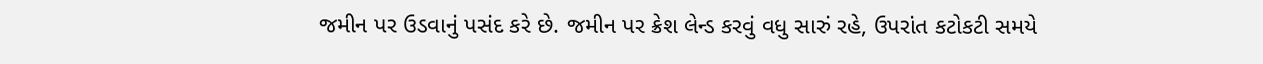જમીન પર ઉડવાનું પસંદ કરે છે. જમીન પર ક્રેશ લેન્ડ કરવું વધુ સારું રહે, ઉપરાંત કટોકટી સમયે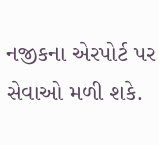નજીકના એરપોર્ટ પર સેવાઓ મળી શકે.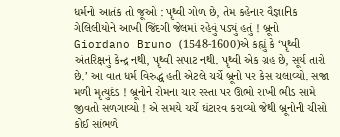ધર્મનો આતંક તો જૂઓ : પૃથ્વી ગોળ છે, તેમ કહેનાર વૈજ્ઞાનિક ગેલિલીયોને આખી જિંદગી જેલમાં રહેવું પડ્યું હતું ! બ્રૂનો Giordano Bruno (1548-1600)એ કહ્યું કે ‘પૃથ્વી અંતરિક્ષનું કેન્દ્ર નથી, પૃથ્વી સપાટ નથી. પૃથ્વી એક ગ્રહ છે, સૂર્ય તારો છે.’ આ વાત ધર્મ વિરુદ્ધ હતી એટલે ચર્ચે બ્રૂનો પર કેસ ચલાવ્યો. સજા મળી મૃત્યુદંડ ! બ્રૂનોને રોમના ચાર રસ્તા પર ઊભો રાખી ભીડ સામે જીવતો સળગાવ્યો ! એ સમયે ચર્ચે ઘંટારવ કરાવ્યો જેથી બ્રૂનોની ચીસો કોઈ સાંભળે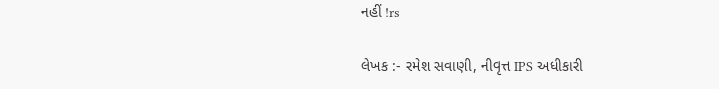નહીં !rs

લેખક :- રમેશ સવાણી, નીવૃત્ત IPS અધીકારી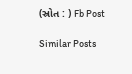(સ્રોત : ) Fb Post

Similar Posts